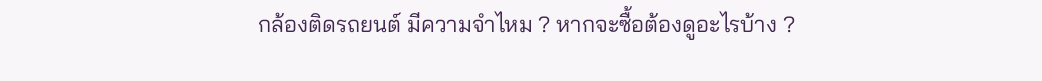กล้องติดรถยนต์ มีความจำไหม ? หากจะซื้อต้องดูอะไรบ้าง ?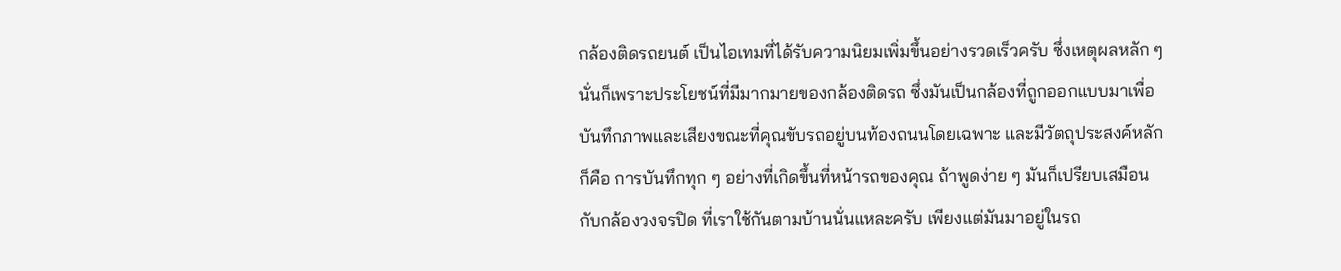กล้องติดรถยนต์ เป็นไอเทมที่ได้รับความนิยมเพิ่มขึ้นอย่างรวดเร็วครับ ซึ่งเหตุผลหลัก ๆ นั่นก็เพราะประโยชน์ที่มีมากมายของกล้องติดรถ ซึ่งมันเป็นกล้องที่ถูกออกแบบมาเพื่อบันทึกภาพและเสียงขณะที่คุณขับรถอยู่บนท้องถนนโดยเฉพาะ และมีวัตถุประสงค์หลักก็คือ การบันทึกทุก ๆ อย่างที่เกิดขึ้นที่หน้ารถของคุณ ถ้าพูดง่าย ๆ มันก็เปรียบเสมือนกับกล้องวงจรปิด ที่เราใช้กันตามบ้านนั่นแหละครับ เพียงแต่มันมาอยู่ในรถ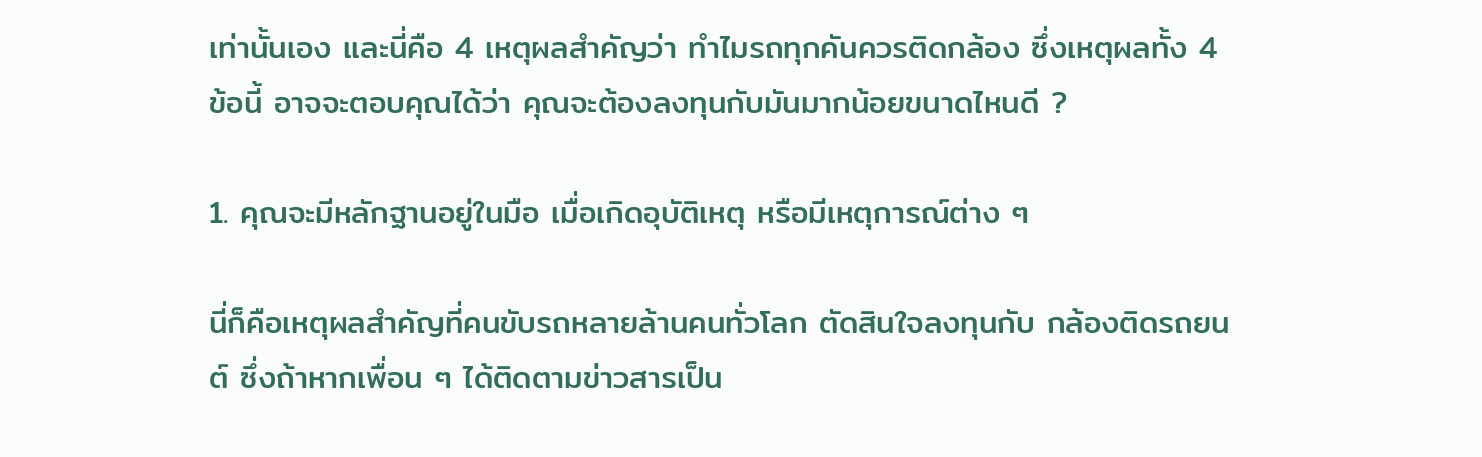เท่านั้นเอง และนี่คือ 4 เหตุผลสำคัญว่า ทำไมรถทุกคันควรติดกล้อง ซึ่งเหตุผลทั้ง 4 ข้อนี้ อาจจะตอบคุณได้ว่า คุณจะต้องลงทุนกับมันมากน้อยขนาดไหนดี ?

1. คุณจะมีหลักฐานอยู่ในมือ เมื่อเกิดอุบัติเหตุ หรือมีเหตุการณ์ต่าง ๆ

นี่ก็คือเหตุผลสำคัญที่คนขับรถหลายล้านคนทั่วโลก ตัดสินใจลงทุนกับ กล้องติดรถยนต์ ซึ่งถ้าหากเพื่อน ๆ ได้ติดตามข่าวสารเป็น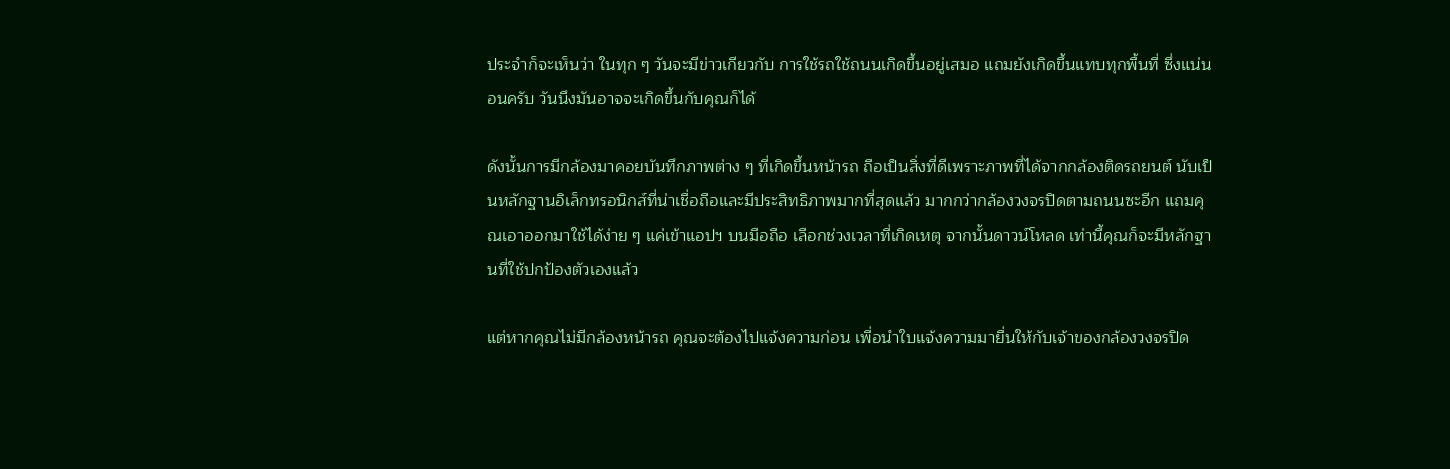ประจำก็จะเห็นว่า ในทุก ๆ วันจะมีข่าวเกียวกับ การใช้รถใช้ถนนเกิดขึ้นอยู่เสมอ แถมยังเกิดขึ้นแทบทุกพื้นที่ ซึ่งแน่นอนครับ วันนึงมันอาจจะเกิดขึ้นกับคุณก็ได้

ดังนั้นการมีกล้องมาคอยบันทึกภาพต่าง ๆ ที่เกิดขึ้นหน้ารถ ถือเป็นสิ่งที่ดีเพราะภาพที่ได้จากกล้องติดรถยนต์ นับเป็นหลักฐานอิเล็กทรอนิกส์ที่น่าเชื่อถือและมีประสิทธิภาพมากที่สุดแล้ว มากกว่ากล้องวงจรปิดตามถนนซะอีก แถมคุณเอาออกมาใช้ได้ง่าย ๆ แค่เข้าแอปฯ บนมือถือ เลือกช่วงเวลาที่เกิดเหตุ จากนั้นดาวน์โหลด เท่านี้คุณก็จะมีหลักฐานที่ใช้ปกป้องตัวเองแล้ว

แต่หากคุณไม่มีกล้องหน้ารถ คุณจะต้องไปแจ้งความก่อน เพื่อนำใบแจ้งความมายื่นให้กับเจ้าของกล้องวงจรปิด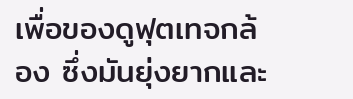เพื่อของดูฟุตเทจกล้อง ซึ่งมันยุ่งยากและ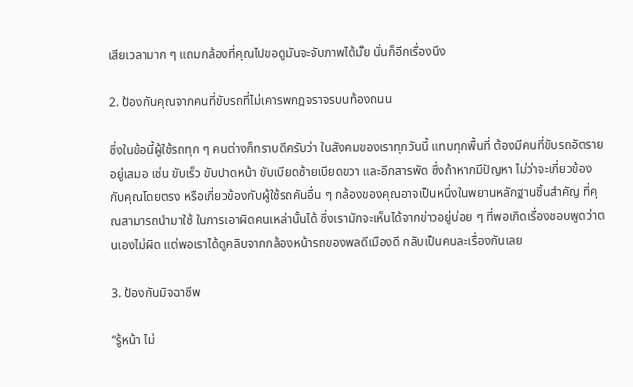เสียเวลามาก ๆ แถมกล้องที่คุณไปขอดูมันจะจับภาพได้มั๊ย นั่นก็อีกเรื่องนึง

2. ป้องกันคุณจากคนที่ขับรถที่ไม่เคารพกฎจราจรบนท้องถนน

ซึ่งในข้อนี้ผู้ใช้รถทุก ๆ คนต่างก็ทราบดีครับว่า ในสังคมของเราทุกวันนี้ แทบทุกพื้นที่ ต้องมีคนที่ขับรถอัตรายอยู่เสมอ เช่น ขับเร็ว ขับปาดหน้า ขับเบียดซ้ายเบียดขวา และอีกสารพัด ซึ่งถ้าหากมีปัญหา ไม่ว่าจะเกี่ยวข้องกับคุณโดยตรง หรือเกี่ยวข้องกับผู้ใช้รถคันอื่น ๆ กล้องของคุณอาจเป็นหนึ่งในพยานหลักฐานชิ้นสำคัญ ที่คุณสามารถนำมาใช้ ในการเอาผิดคนเหล่านั้นได้ ซึ่งเรามักจะเห็นได้จากข่าวอยู่บ่อย ๆ ที่พอเกิดเรื่องชอบพูดว่าตนเองไม่ผิด แต่พอเราได้ดูคลิบจากกล้องหน้ารถของพลดีเมืองดี กลับเป็นคนละเรื่องกันเลย

3. ป้องกันมิจฉาชีพ

“รู้หน้า ไม่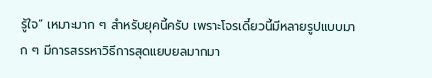รู้ใจ” เหมาะมาก ๆ สำหรับยุคนี้ครับ เพราะโจรเดี๋ยวนี้มีหลายรูปแบบมาก ๆ มีการสรรหาวิธีการสุดแยบยลมากมา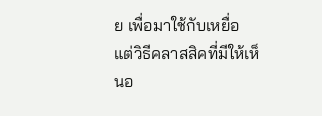ย เพื่อมาใช้กับเหยื่อ แต่วิธีคลาสสิคที่มีให้เห็นอ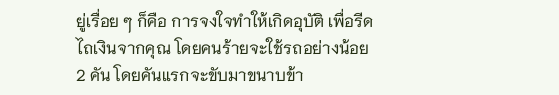ยู่เรื่อย ๆ ก็คือ การจงใจทำให้เกิดอุบัติ เพื่อรีดไถเงินจากคุณ โดยคนร้ายจะใช้รถอย่างน้อย 2 คัน โดยคันแรกจะขับมาขนาบข้า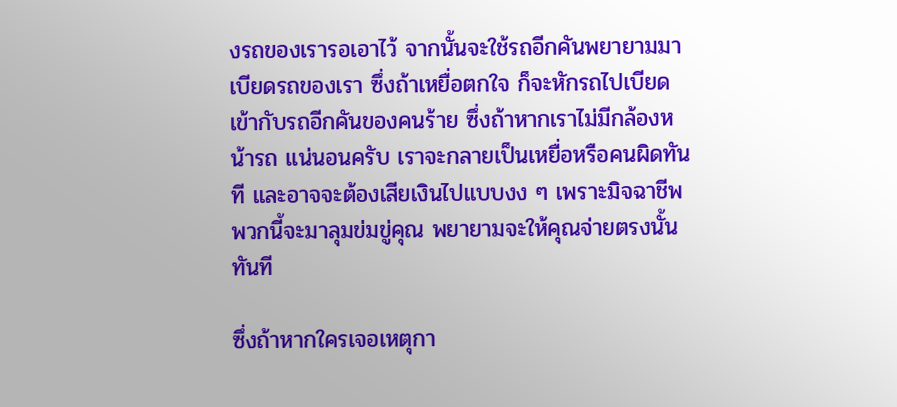งรถของเรารอเอาไว้ จากนั้นจะใช้รถอีกคันพยายามมาเบียดรถของเรา ซึ่งถ้าเหยื่อตกใจ ก็จะหักรถไปเบียดเข้ากับรถอีกคันของคนร้าย ซึ่งถ้าหากเราไม่มีกล้องหน้ารถ แน่นอนครับ เราจะกลายเป็นเหยื่อหรือคนผิดทันที และอาจจะต้องเสียเงินไปแบบงง ๆ เพราะมิจฉาชีพพวกนี้จะมาลุมข่มขู่คุณ พยายามจะให้คุณจ่ายตรงนั้นทันที

ซึ่งถ้าหากใครเจอเหตุกา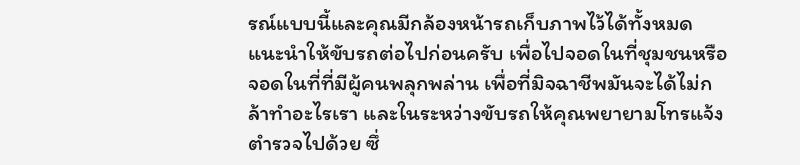รณ์แบบนี้และคุณมีกล้องหน้ารถเก็บภาพไว้ได้ทั้งหมด แนะนำให้ขับรถต่อไปก่อนครับ เพื่อไปจอดในที่ชุมชนหรือจอดในที่ที่มีผู้คนพลุกพล่าน เพื่อที่มิจฉาชีพมันจะได้ไม่กล้าทำอะไรเรา และในระหว่างขับรถให้คุณพยายามโทรแจ้งตำรวจไปด้วย ซึ่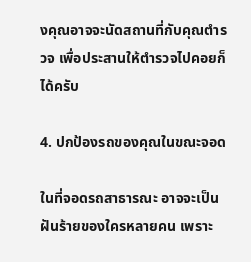งคุณอาจจะนัดสถานที่กับคุณตำรวจ เพื่อประสานให้ตำรวจไปคอยก็ได้ครับ

4. ปกป้องรถของคุณในขณะจอด

ในที่จอดรถสาธารณะ อาจจะเป็นฝันร้ายของใครหลายคน เพราะ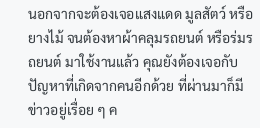นอกจากจะต้องเจอแสงแดด มูลสัตว์ หรือยางไม้ จนต้องหาผ้าคลุมรถยนต์ หรือร่มรถยนต์ มาใช้งานแล้ว คุณยังต้องเจอกับปัญหาที่เกิดจากคนอีกด้วย ที่ผ่านมาก็มีข่าวอยู่เรื่อย ๆ ค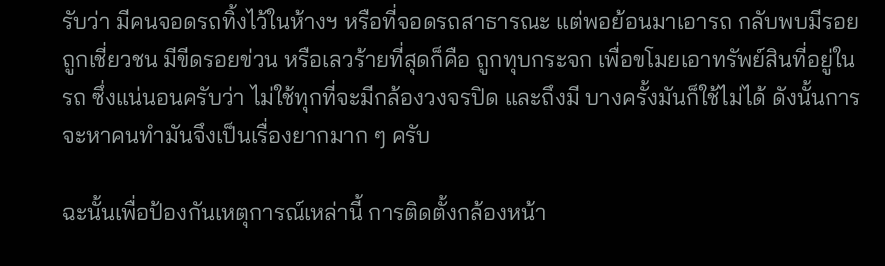รับว่า มีคนจอดรถทิ้งไว้ในห้างฯ หรือที่จอดรถสาธารณะ แต่พอย้อนมาเอารถ กลับพบมีรอยถูกเชี่ยวชน มีขีดรอยข่วน หรือเลวร้ายที่สุดก็คือ ถูกทุบกระจก เพื่อขโมยเอาทรัพย์สินที่อยู่ในรถ ซึ่งแน่นอนครับว่า ไม่ใช้ทุกที่จะมีกล้องวงจรปิด และถึงมี บางครั้งมันก็ใช้ไม่ได้ ดังนั้นการจะหาคนทำมันจึงเป็นเรื่องยากมาก ๆ ครับ

ฉะนั้นเพื่อป้องกันเหตุการณ์เหล่านี้ การติดตั้งกล้องหน้า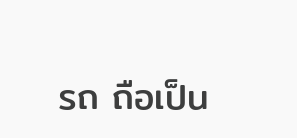รถ ถือเป็น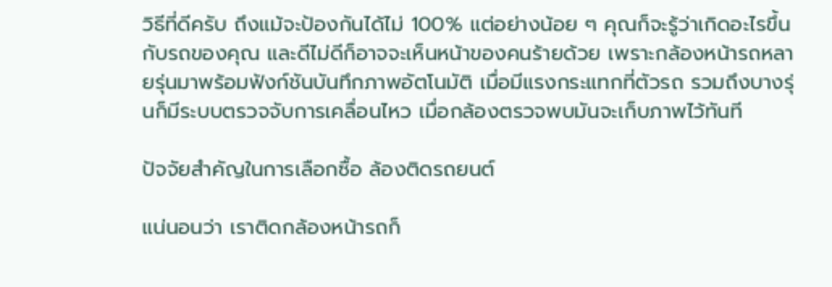วิธีที่ดีครับ ถึงแม้จะป้องกันได้ไม่ 100% แต่อย่างน้อย ๆ คุณก็จะรู้ว่าเกิดอะไรขึ้นกับรถของคุณ และดีไม่ดีก็อาจจะเห็นหน้าของคนร้ายด้วย เพราะกล้องหน้ารถหลายรุ่นมาพร้อมฟังก์ชันบันทึกภาพอัตโนมัติ เมื่อมีแรงกระแทกที่ตัวรถ รวมถึงบางรุ่นก็มีระบบตรวจจับการเคลื่อนไหว เมื่อกล้องตรวจพบมันจะเก็บภาพไว้ทันที

ปัจจัยสำคัญในการเลือกซื้อ ล้องติดรถยนต์

แน่นอนว่า เราติดกล้องหน้ารถก็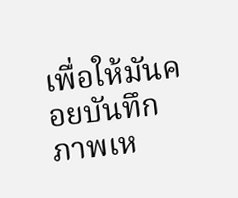เพื่อให้มันคอยบันทึกภาพเห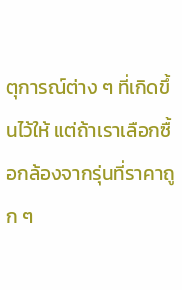ตุการณ์ต่าง ๆ ที่เกิดขึ้นไว้ให้ แต่ถ้าเราเลือกซื้อกล้องจากรุ่นที่ราคาถูก ๆ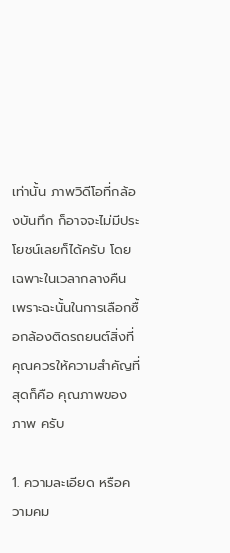เท่านั้น ภาพวิดีโอที่กล้องบันทึก ก็อาจจะไม่มีประโยชน์เลยก็ได้ครับ โดยเฉพาะในเวลากลางคืน เพราะฉะนั้นในการเลือกซื้อกล้องติดรถยนต์สิ่งที่คุณควรให้ความสำคัญที่สุดก็คือ คุณภาพของภาพ ครับ

1. ความละเอียด หรือความคม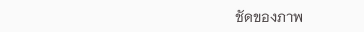ชัดของภาพ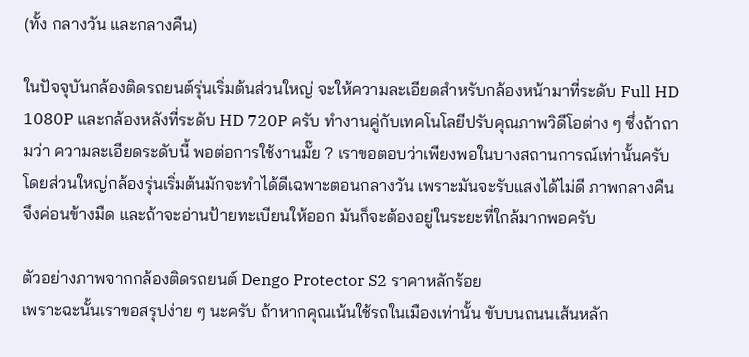(ทั้ง กลางวัน และกลางคืน)

ในปัจจุบันกล้องติดรถยนต์รุ่นเริ่มต้นส่วนใหญ่ จะให้ความละเอียดสำหรับกล้องหน้ามาที่ระดับ Full HD 1080P และกล้องหลังที่ระดับ HD 720P ครับ ทำงานคู่กับเทคโนโลยีปรับคุณภาพวิดีโอต่าง ๆ ซึ่งถ้าถามว่า ความละเอียดระดับนี้ พอต่อการใช้งานมั๊ย ? เราขอตอบว่าเพียงพอในบางสถานการณ์เท่านั้นครับ โดยส่วนใหญ่กล้องรุ่นเริ่มต้นมักจะทำได้ดีเฉพาะตอนกลางวัน เพราะมันจะรับแสงได้ไม่ดี ภาพกลางคืนจึงค่อนข้างมืด และถ้าจะอ่านป้ายทะเบียนให้ออก มันก็จะต้องอยู่ในระยะที่ใกล้มากพอครับ

ตัวอย่างภาพจากกล้องติดรถยนต์ Dengo Protector S2 ราคาหลักร้อย
เพราะฉะนั้นเราขอสรุปง่าย ๆ นะครับ ถ้าหากคุณเน้นใช้รถในเมืองเท่านั้น ขับบนถนนเส้นหลัก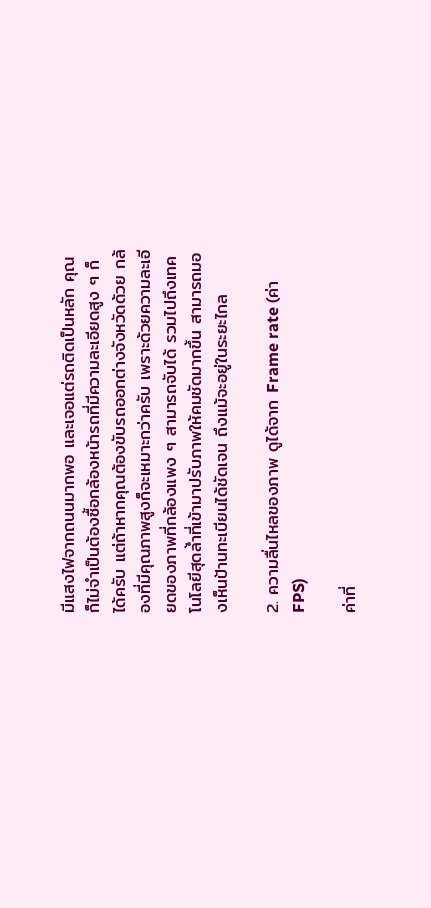มีแสงไฟจากถนนมากพอ และเจอแต่รถติดเป็นหลัก คุณก็ไม่จำเป็นต้องซื้อกล้องหน้ารถที่มีความละเอียดสูง ๆ ก็ได้ครับ แต่ถ้าหากคุณต้องขับรถออกต่างจังหวัดด้วย กล้องที่มีคุณภาพสูงก็จะเหมาะกว่าครับ เพราะด้วยความละเอียดของภาพที่กล้องแพง ๆ สามารถจับได้ รวมไปถึงเทคโนโลยีสุดล้ำที่เข้ามาปรับภาพให้คมชัดมากขึ้น สามารถมองเห็นป้านทะเบียนได้ชัดเจน ถึงแม้จะอยู่ในระยะไกล

2. ความลื่นไหลของภาพ ดูได้จาก Frame rate (ค่า FPS)

ค่าที่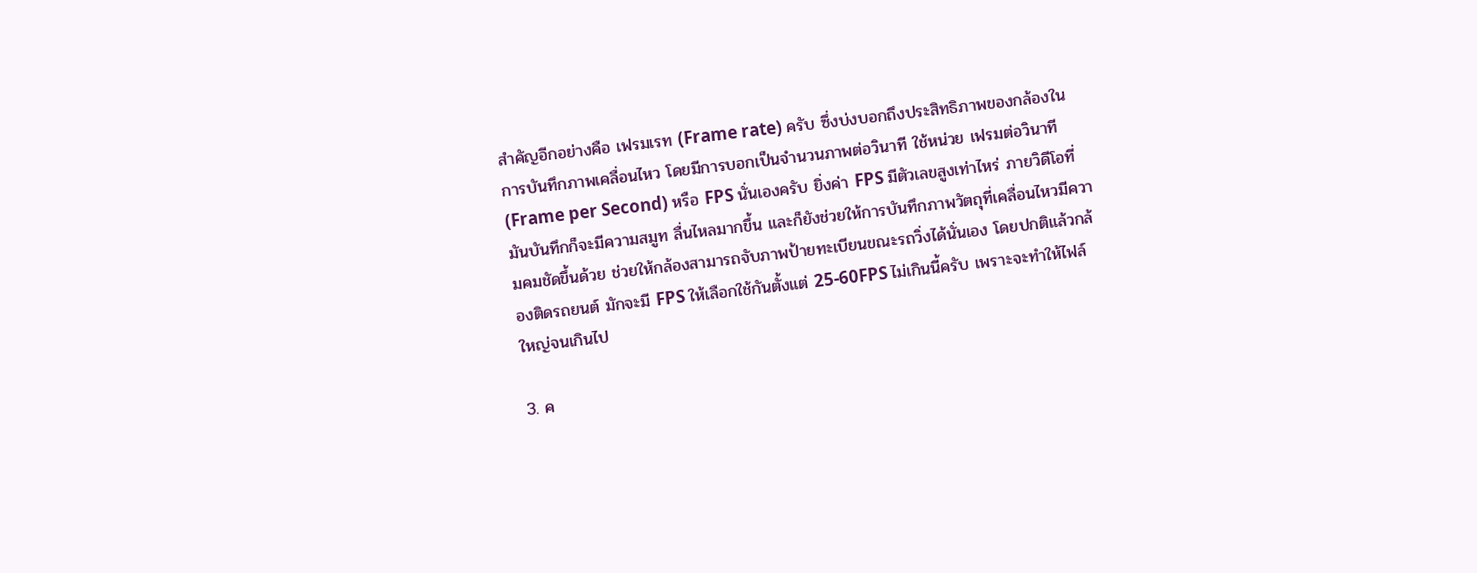สำคัญอีกอย่างคือ เฟรมเรท (Frame rate) ครับ ซึ่งบ่งบอกถึงประสิทธิภาพของกล้องในการบันทึกภาพเคลื่อนไหว โดยมีการบอกเป็นจำนวนภาพต่อวินาที ใช้หน่วย เฟรมต่อวินาที (Frame per Second) หรือ FPS นั่นเองครับ ยิ่งค่า FPS มีตัวเลขสูงเท่าไหร่ ภายวิดีโอที่มันบันทึกก็จะมีความสมูท ลื่นไหลมากขึ้น และก็ยังช่วยให้การบันทึกภาพวัตถุที่เคลื่อนไหวมีความคมชัดขึ้นด้วย ช่วยให้กล้องสามารถจับภาพป้ายทะเบียนขณะรถวิ่งได้นั่นเอง โดยปกติแล้วกล้องติดรถยนต์ มักจะมี FPS ให้เลือกใช้กันตั้งแต่ 25-60FPS ไม่เกินนี้ครับ เพราะจะทำให้ไฟล์ใหญ่จนเกินไป

3. ค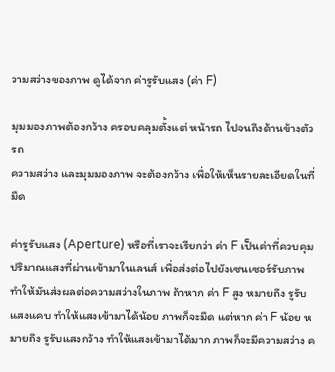วามสว่างของภาพ ดูได้จาก ค่ารูรับแสง (ค่า F)

มุมมองภาพต้องกว้าง ครอบคลุมตั้งแต่ หน้ารถ ไปจนถึงด้านข้างตัวรถ
ความสว่าง และมุมมองภาพ จะต้องกว้าง เพื่อให้เห็นรายละเอียดในที่มืด

ค่ารูรับแสง (Aperture) หรือที่เราจะเรียกว่า ค่า F เป็นค่าที่ควบคุมปริมาณแสงที่ผ่านเข้ามาในเลนส์ เพื่อส่งต่อไปยังเซนเซอร์รับภาพ ทำให้มันส่งผลต่อความสว่างในภาพ ถ้าหาก ค่า F สูง หมายถึง รูรับแสงแคบ ทำให้แสงเข้ามาได้น้อย ภาพก็จะมืด แต่หาก ค่า F น้อย หมายถึง รูรับแสงกว้าง ทำให้แสงเข้ามาได้มาก ภาพก็จะมีความสว่าง ค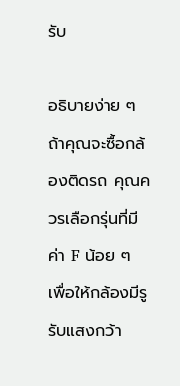รับ

อธิบายง่าย ๆ ถ้าคุณจะซื้อกล้องติดรถ คุณควรเลือกรุ่นที่มี ค่า F น้อย ๆ เพื่อให้กล้องมีรูรับแสงกว้า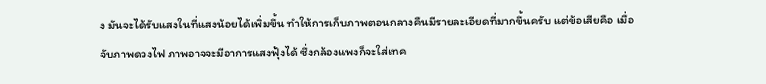ง มันจะได้รับแสงในที่แสงน้อยได้เพิ่มขึ้น ทำให้การเก็บภาพตอนกลางคืนมีรายละเอียดที่มากขึ้นครับ แต่ข้อเสียคือ เมื่อจับภาพดวงไฟ ภาพอาจจะมีอาการแสงฟุ้งได้ ซึ่งกล้องแพงก็จะใส่เทค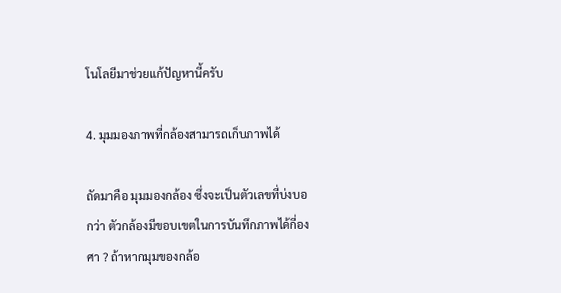โนโลยีมาช่วยแก้ปัญหานี้ครับ

4. มุมมองภาพที่กล้องสามารถเก็บภาพได้

ถัดมาคือ มุมมองกล้อง ซึ่งจะเป็นตัวเลขที่บ่งบอกว่า ตัวกล้องมีขอบเขตในการบันทึกภาพได้กี่องศา ? ถ้าหากมุมของกล้อ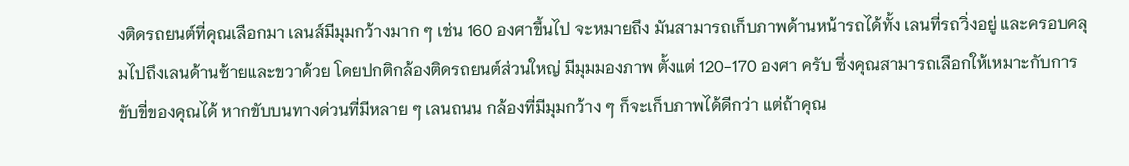งติดรถยนต์ที่คุณเลือกมา เลนส์มีมุมกว้างมาก ๆ เช่น 160 องศาขึ้นไป จะหมายถึง มันสามารถเก็บภาพด้านหน้ารถได้ทั้ง เลนที่รถวิ่งอยู่ และครอบคลุมไปถึงเลนด้านซ้ายและขวาด้วย โดยปกติกล้องติดรถยนต์ส่วนใหญ่ มีมุมมองภาพ ตั้งแต่ 120-170 องศา ครับ ซึ่งคุณสามารถเลือกให้เหมาะกับการขับขี่ของคุณได้ หากขับบนทางด่วนที่มีหลาย ๆ เลนถนน กล้องที่มีมุมกว้าง ๆ ก็จะเก็บภาพได้ดีกว่า แต่ถ้าคุณ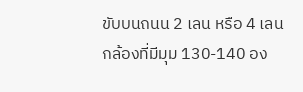ขับบนถนน 2 เลน หรือ 4 เลน กล้องที่มีมุม 130-140 อง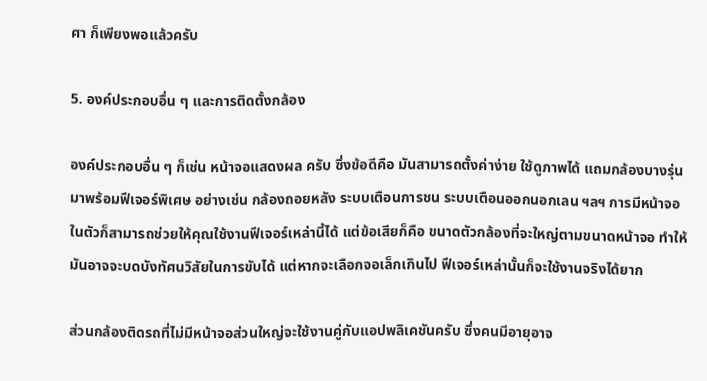ศา ก็เพียงพอแล้วครับ

5. องค์ประกอบอื่น ๆ และการติดตั้งกล้อง

องค์ประกอบอื่น ๆ ก็เช่น หน้าจอแสดงผล ครับ ซึ่งข้อดีคือ มันสามารถตั้งค่าง่าย ใช้ดูภาพได้ แถมกล้องบางรุ่นมาพร้อมฟีเจอร์พิเศษ อย่างเช่น กล้องถอยหลัง ระบบเตือนการชน ระบบเตือนออกนอกเลน ฯลฯ การมีหน้าจอในตัวก็สามารถช่วยให้คุณใช้งานฟีเจอร์เหล่านี้ได้ แต่ข้อเสียก็คือ ขนาดตัวกล้องที่จะใหญ่ตามขนาดหน้าจอ ทำให้มันอาจจะบดบังทัศนวิสัยในการขับได้ แต่หากจะเลือกจอเล็กเกินไป ฟีเจอร์เหล่านั้นก็จะใช้งานจริงได้ยาก

ส่วนกล้องติดรถที่ไม่มีหน้าจอส่วนใหญ่จะใช้งานคู่กับแอปพลิเคชันครับ ซึ่งคนมีอายุอาจ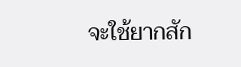จะใช้ยากสัก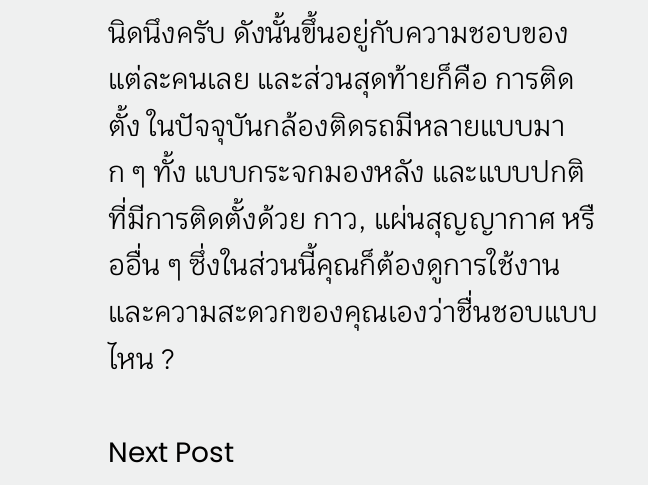นิดนึงครับ ดังนั้นขึ้นอยู่กับความชอบของแต่ละคนเลย และส่วนสุดท้ายก็คือ การติดตั้ง ในปัจจุบันกล้องติดรถมีหลายแบบมาก ๆ ทั้ง แบบกระจกมองหลัง และแบบปกติที่มีการติดตั้งด้วย กาว, แผ่นสุญญากาศ หรืออื่น ๆ ซึ่งในส่วนนี้คุณก็ต้องดูการใช้งาน และความสะดวกของคุณเองว่าชื่นชอบแบบไหน ?

Next Post